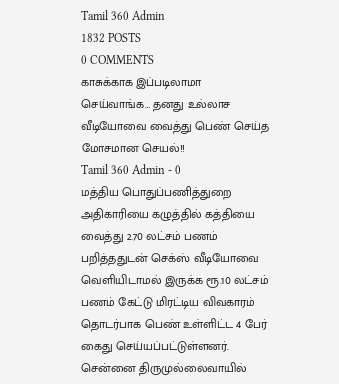Tamil 360 Admin
1832 POSTS
0 COMMENTS
காசுக்காக இப்படிலாமா செய்வாங்க… தனது உல்லாச வீடியோவை வைத்து பெண் செய்த மோசமான செயல்!!
Tamil 360 Admin - 0
மத்திய பொதுப்பணித்துறை அதிகாரியை கழுத்தில் கத்தியை வைத்து 2.70 லட்சம் பணம் பறித்ததுடன் செக்ஸ் வீடியோவை வெளியிடாமல் இருக்க ரூ.10 லட்சம் பணம் கேட்டு மிரட்டிய விவகாரம் தொடர்பாக பெண் உள்ளிட்ட 4 பேர் கைது செய்யப்பட்டுள்ளனர்.
சென்னை திருமுல்லைவாயில்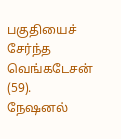பகுதியைச் சேர்ந்த வெங்கடேசன் (59). நேஷனல்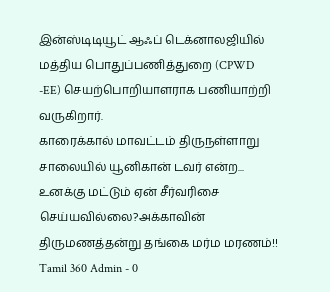இன்ஸ்டிடியூட் ஆஃப் டெக்னாலஜியில் மத்திய பொதுப்பணித்துறை (CPWD -EE) செயற்பொறியாளராக பணியாற்றி வருகிறார்.
காரைக்கால் மாவட்டம் திருநள்ளாறு சாலையில் யூனிகான் டவர் என்ற...
உனக்கு மட்டும் ஏன் சீர்வரிசை செய்யவில்லை?அக்காவின் திருமணத்தன்று தங்கை மர்ம மரணம்!!
Tamil 360 Admin - 0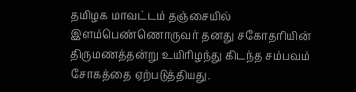தமிழக மாவட்டம் தஞ்சையில் இளம்பெண்ணொருவர் தனது சகோதரியின் திருமணத்தன்று உயிரிழந்து கிடந்த சம்பவம் சோகத்தை ஏற்படுத்தியது.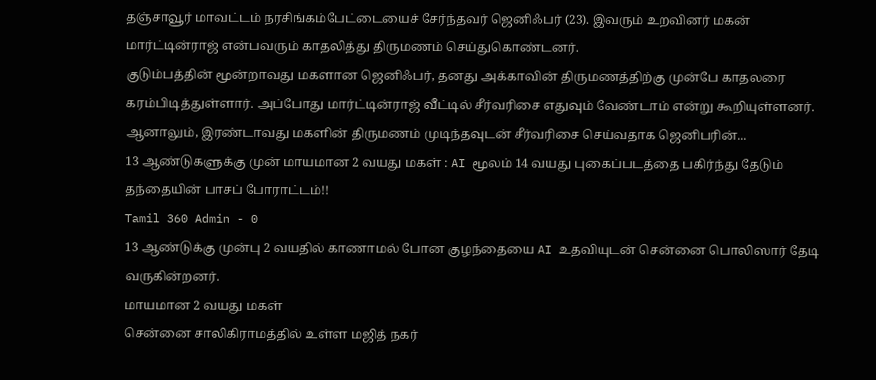தஞ்சாவூர் மாவட்டம் நரசிங்கம்பேட்டையைச் சேர்ந்தவர் ஜெனிஃபர் (23). இவரும் உறவினர் மகன் மார்ட்டின்ராஜ் என்பவரும் காதலித்து திருமணம் செய்துகொண்டனர்.
குடும்பத்தின் மூன்றாவது மகளான ஜெனிஃபர், தனது அக்காவின் திருமணத்திற்கு முன்பே காதலரை கரம்பிடித்துள்ளார். அப்போது மார்ட்டின்ராஜ் வீட்டில் சீர்வரிசை எதுவும் வேண்டாம் என்று கூறியுள்ளனர்.
ஆனாலும், இரண்டாவது மகளின் திருமணம் முடிந்தவுடன் சீர்வரிசை செய்வதாக ஜெனிபரின்...
13 ஆண்டுகளுக்கு முன் மாயமான 2 வயது மகள் : AI மூலம் 14 வயது புகைப்படத்தை பகிர்ந்து தேடும் தந்தையின் பாசப் போராட்டம்!!
Tamil 360 Admin - 0
13 ஆண்டுக்கு முன்பு 2 வயதில் காணாமல் போன குழந்தையை AI உதவியுடன் சென்னை பொலிஸார் தேடி வருகின்றனர்.
மாயமான 2 வயது மகள்
சென்னை சாலிகிராமத்தில் உள்ள மஜித் நகர்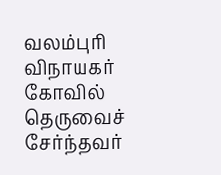வலம்புரி விநாயகர் கோவில் தெருவைச் சேர்ந்தவர்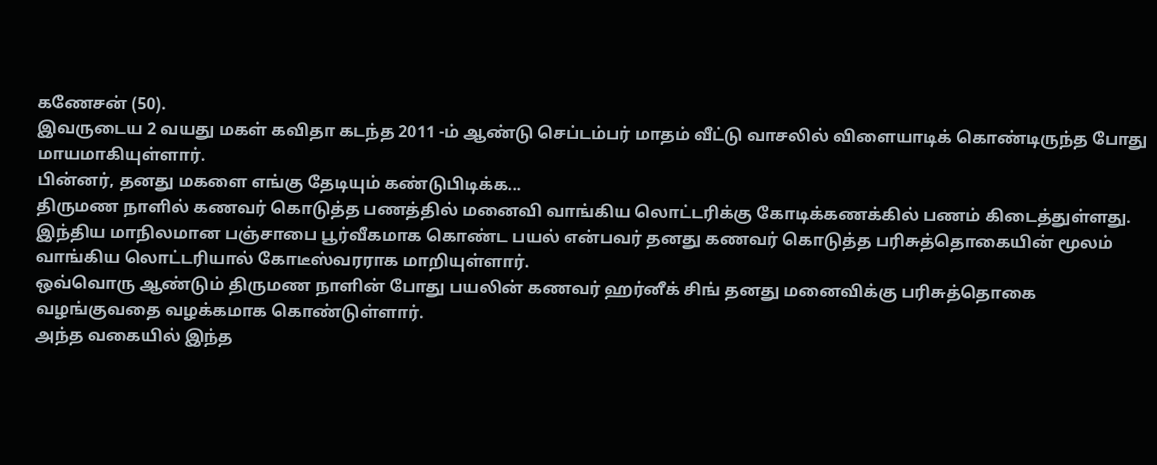கணேசன் (50).
இவருடைய 2 வயது மகள் கவிதா கடந்த 2011 -ம் ஆண்டு செப்டம்பர் மாதம் வீட்டு வாசலில் விளையாடிக் கொண்டிருந்த போது மாயமாகியுள்ளார்.
பின்னர், தனது மகளை எங்கு தேடியும் கண்டுபிடிக்க...
திருமண நாளில் கணவர் கொடுத்த பணத்தில் மனைவி வாங்கிய லொட்டரிக்கு கோடிக்கணக்கில் பணம் கிடைத்துள்ளது.
இந்திய மாநிலமான பஞ்சாபை பூர்வீகமாக கொண்ட பயல் என்பவர் தனது கணவர் கொடுத்த பரிசுத்தொகையின் மூலம் வாங்கிய லொட்டரியால் கோடீஸ்வரராக மாறியுள்ளார்.
ஒவ்வொரு ஆண்டும் திருமண நாளின் போது பயலின் கணவர் ஹர்னீக் சிங் தனது மனைவிக்கு பரிசுத்தொகை வழங்குவதை வழக்கமாக கொண்டுள்ளார்.
அந்த வகையில் இந்த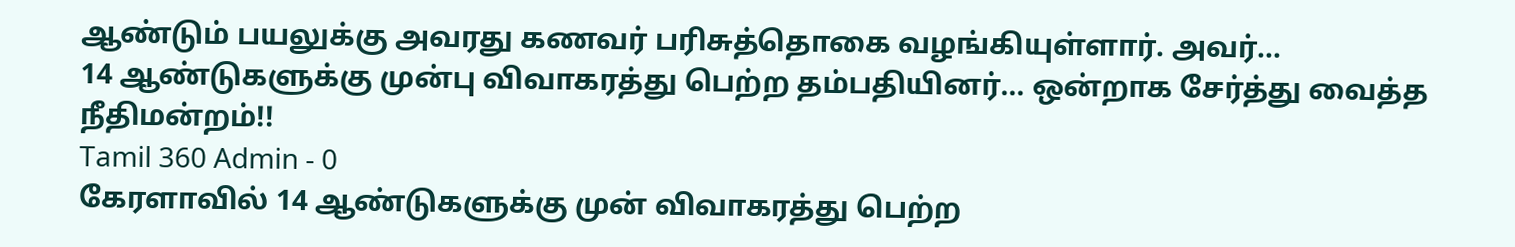ஆண்டும் பயலுக்கு அவரது கணவர் பரிசுத்தொகை வழங்கியுள்ளார். அவர்...
14 ஆண்டுகளுக்கு முன்பு விவாகரத்து பெற்ற தம்பதியினர்… ஒன்றாக சேர்த்து வைத்த நீதிமன்றம்!!
Tamil 360 Admin - 0
கேரளாவில் 14 ஆண்டுகளுக்கு முன் விவாகரத்து பெற்ற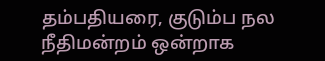தம்பதியரை, குடும்ப நல நீதிமன்றம் ஒன்றாக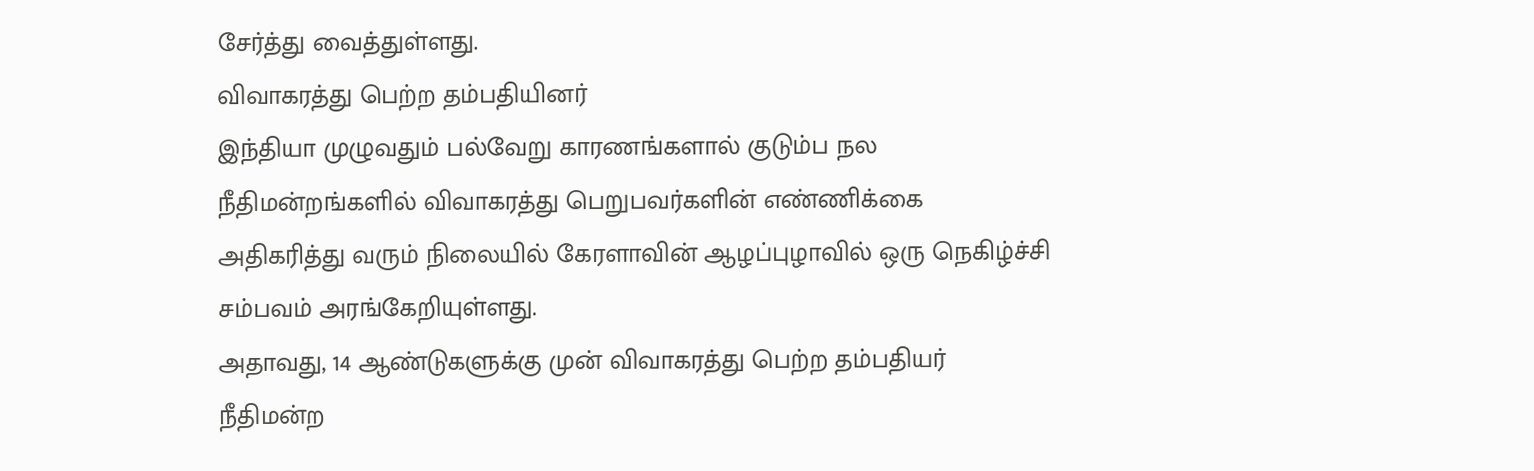சேர்த்து வைத்துள்ளது.
விவாகரத்து பெற்ற தம்பதியினர்
இந்தியா முழுவதும் பல்வேறு காரணங்களால் குடும்ப நல நீதிமன்றங்களில் விவாகரத்து பெறுபவர்களின் எண்ணிக்கை அதிகரித்து வரும் நிலையில் கேரளாவின் ஆழப்புழாவில் ஒரு நெகிழ்ச்சி சம்பவம் அரங்கேறியுள்ளது.
அதாவது, 14 ஆண்டுகளுக்கு முன் விவாகரத்து பெற்ற தம்பதியர் நீதிமன்ற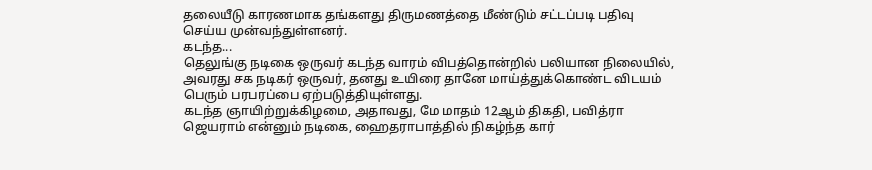தலையீடு காரணமாக தங்களது திருமணத்தை மீண்டும் சட்டப்படி பதிவு செய்ய முன்வந்துள்ளனர்.
கடந்த...
தெலுங்கு நடிகை ஒருவர் கடந்த வாரம் விபத்தொன்றில் பலியான நிலையில், அவரது சக நடிகர் ஒருவர், தனது உயிரை தானே மாய்த்துக்கொண்ட விடயம் பெரும் பரபரப்பை ஏற்படுத்தியுள்ளது.
கடந்த ஞாயிற்றுக்கிழமை, அதாவது, மே மாதம் 12ஆம் திகதி, பவித்ரா ஜெயராம் என்னும் நடிகை, ஹைதராபாத்தில் நிகழ்ந்த கார்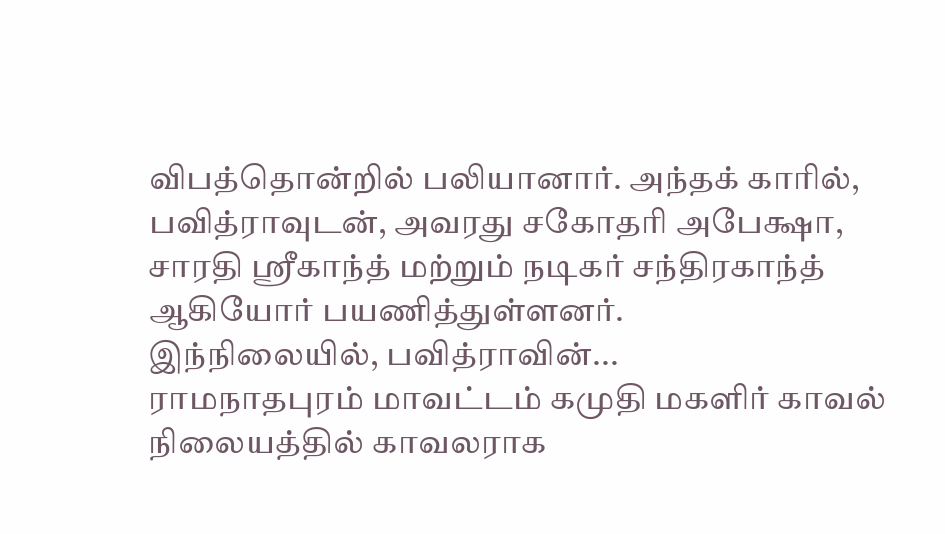விபத்தொன்றில் பலியானார். அந்தக் காரில், பவித்ராவுடன், அவரது சகோதரி அபேக்ஷா, சாரதி ஸ்ரீகாந்த் மற்றும் நடிகர் சந்திரகாந்த் ஆகியோர் பயணித்துள்ளனர்.
இந்நிலையில், பவித்ராவின்...
ராமநாதபுரம் மாவட்டம் கமுதி மகளிர் காவல் நிலையத்தில் காவலராக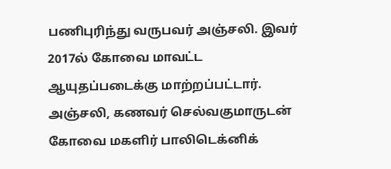பணிபுரிந்து வருபவர் அஞ்சலி. இவர் 2017ல் கோவை மாவட்ட ஆயுதப்படைக்கு மாற்றப்பட்டார்.
அஞ்சலி, கணவர் செல்வகுமாருடன் கோவை மகளிர் பாலிடெக்னிக்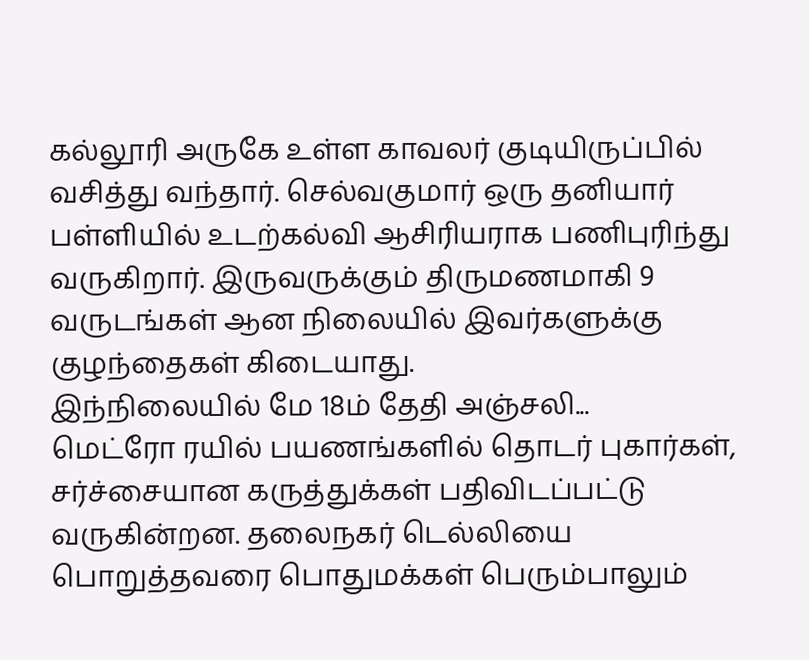கல்லூரி அருகே உள்ள காவலர் குடியிருப்பில் வசித்து வந்தார். செல்வகுமார் ஒரு தனியார் பள்ளியில் உடற்கல்வி ஆசிரியராக பணிபுரிந்து வருகிறார். இருவருக்கும் திருமணமாகி 9 வருடங்கள் ஆன நிலையில் இவர்களுக்கு குழந்தைகள் கிடையாது.
இந்நிலையில் மே 18ம் தேதி அஞ்சலி...
மெட்ரோ ரயில் பயணங்களில் தொடர் புகார்கள், சர்ச்சையான கருத்துக்கள் பதிவிடப்பட்டு வருகின்றன. தலைநகர் டெல்லியை பொறுத்தவரை பொதுமக்கள் பெரும்பாலும்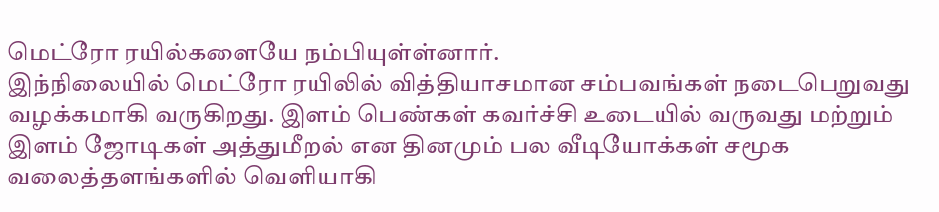மெட்ரோ ரயில்களையே நம்பியுள்ள்னார்.
இந்நிலையில் மெட்ரோ ரயிலில் வித்தியாசமான சம்பவங்கள் நடைபெறுவது வழக்கமாகி வருகிறது. இளம் பெண்கள் கவர்ச்சி உடையில் வருவது மற்றும் இளம் ஜோடிகள் அத்துமீறல் என தினமும் பல வீடியோக்கள் சமூக வலைத்தளங்களில் வெளியாகி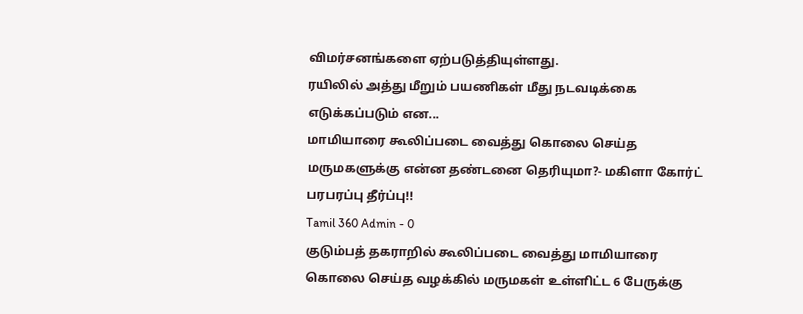விமர்சனங்களை ஏற்படுத்தியுள்ளது.
ரயிலில் அத்து மீறும் பயணிகள் மீது நடவடிக்கை எடுக்கப்படும் என...
மாமியாரை கூலிப்படை வைத்து கொலை செய்த மருமகளுக்கு என்ன தண்டனை தெரியுமா?- மகிளா கோர்ட் பரபரப்பு தீர்ப்பு!!
Tamil 360 Admin - 0
குடும்பத் தகராறில் கூலிப்படை வைத்து மாமியாரை கொலை செய்த வழக்கில் மருமகள் உள்ளிட்ட 6 பேருக்கு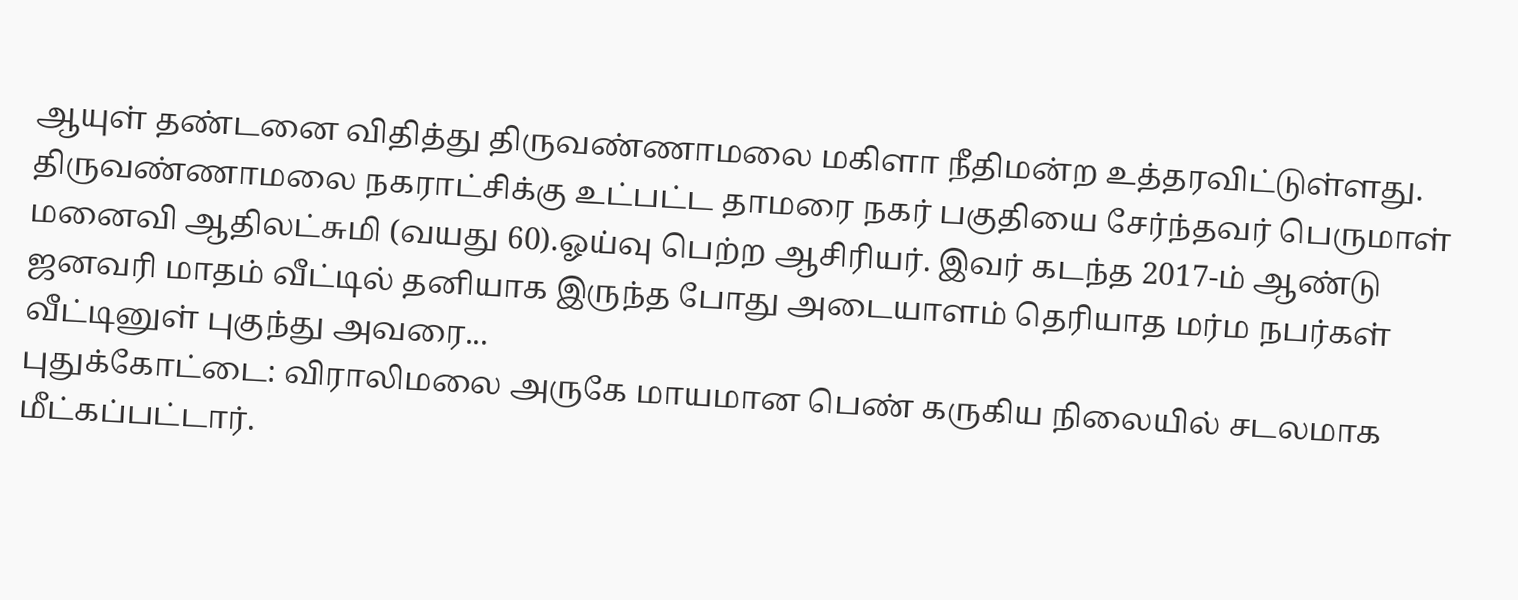ஆயுள் தண்டனை விதித்து திருவண்ணாமலை மகிளா நீதிமன்ற உத்தரவிட்டுள்ளது.
திருவண்ணாமலை நகராட்சிக்கு உட்பட்ட தாமரை நகர் பகுதியை சேர்ந்தவர் பெருமாள் மனைவி ஆதிலட்சுமி (வயது 60).ஓய்வு பெற்ற ஆசிரியர். இவர் கடந்த 2017-ம் ஆண்டு ஜனவரி மாதம் வீட்டில் தனியாக இருந்த போது அடையாளம் தெரியாத மர்ம நபர்கள் வீட்டினுள் புகுந்து அவரை...
புதுக்கோட்டை: விராலிமலை அருகே மாயமான பெண் கருகிய நிலையில் சடலமாக மீட்கப்பட்டார்.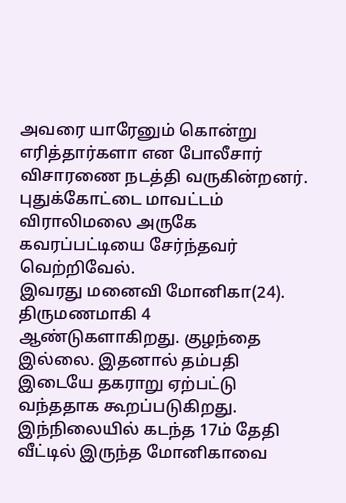அவரை யாரேனும் கொன்று எரித்தார்களா என போலீசார் விசாரணை நடத்தி வருகின்றனர். புதுக்கோட்டை மாவட்டம் விராலிமலை அருகே கவரப்பட்டியை சேர்ந்தவர் வெற்றிவேல்.
இவரது மனைவி மோனிகா(24). திருமணமாகி 4 ஆண்டுகளாகிறது. குழந்தை இல்லை. இதனால் தம்பதி இடையே தகராறு ஏற்பட்டு வந்ததாக கூறப்படுகிறது. இந்நிலையில் கடந்த 17ம் தேதி வீட்டில் இருந்த மோனிகாவை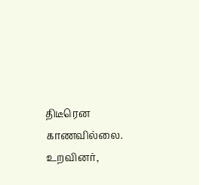திடீரென காணவில்லை.
உறவினர்,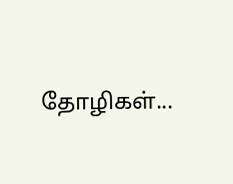தோழிகள்...